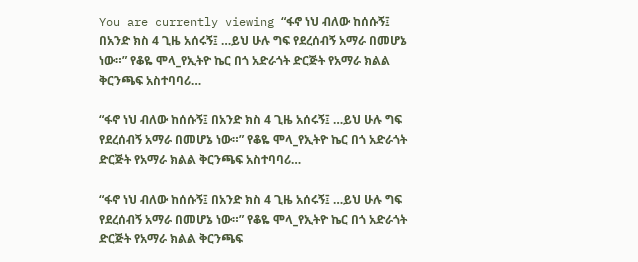You are currently viewing “ፋኖ ነህ ብለው ከሰሱኝ፤ በአንድ ክስ 4 ጊዜ አሰሩኝ፤ …ይህ ሁሉ ግፍ የደረሰብኝ አማራ በመሆኔ ነው።” የቆዬ ሞላ_የኢትዮ ኬር በጎ አድራጎት ድርጅት የአማራ ክልል ቅርንጫፍ አስተባባሪ…

“ፋኖ ነህ ብለው ከሰሱኝ፤ በአንድ ክስ 4 ጊዜ አሰሩኝ፤ …ይህ ሁሉ ግፍ የደረሰብኝ አማራ በመሆኔ ነው።” የቆዬ ሞላ_የኢትዮ ኬር በጎ አድራጎት ድርጅት የአማራ ክልል ቅርንጫፍ አስተባባሪ…

“ፋኖ ነህ ብለው ከሰሱኝ፤ በአንድ ክስ 4 ጊዜ አሰሩኝ፤ …ይህ ሁሉ ግፍ የደረሰብኝ አማራ በመሆኔ ነው።” የቆዬ ሞላ_የኢትዮ ኬር በጎ አድራጎት ድርጅት የአማራ ክልል ቅርንጫፍ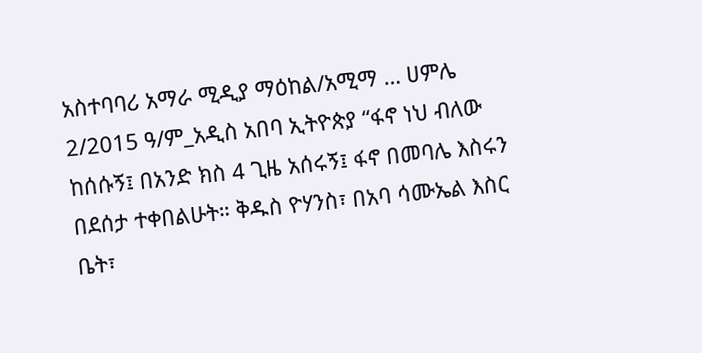አስተባባሪ አማራ ሚዲያ ማዕከል/አሚማ … ሀምሌ 2/2015 ዓ/ም_አዲስ አበባ ኢትዮጵያ “ፋኖ ነህ ብለው ከሰሱኝ፤ በአንድ ክስ 4 ጊዜ አሰሩኝ፤ ፋኖ በመባሌ እስሩን በደሰታ ተቀበልሁት። ቅዱስ ዮሃንስ፣ በአባ ሳሙኤል እስር ቤት፣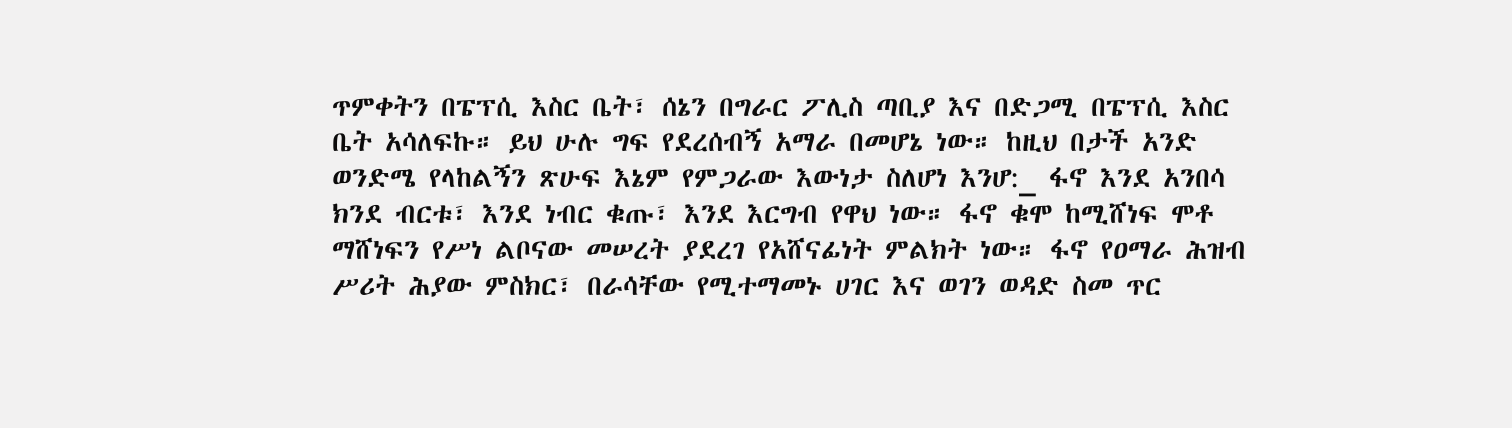ጥምቀትን በፔፕሲ እስር ቤት፣ ሰኔን በግራር ፖሊስ ጣቢያ እና በድጋሚ በፔፕሲ እስር ቤት አሳለፍኩ። ይህ ሁሉ ግፍ የደረሰብኝ አማራ በመሆኔ ነው። ከዚህ በታች አንድ ወንድሜ የላከልኝን ጽሁፍ እኔም የምጋራው እውነታ ስለሆነ እንሆ:_ ፋኖ እንደ አንበሳ ክንደ ብርቱ፣ እንደ ነብር ቁጡ፣ እንደ እርግብ የዋህ ነው። ፋኖ ቁሞ ከሚሸነፍ ሞቶ ማሸነፍን የሥነ ልቦናው መሠረት ያደረገ የአሸናፊነት ምልክት ነው። ፋኖ የዐማራ ሕዝብ ሥሪት ሕያው ምስክር፣ በራሳቸው የሚተማመኑ ሀገር እና ወገን ወዳድ ስመ ጥር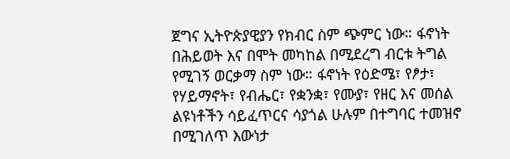ጀግና ኢትዮጵያዊያን የክብር ስም ጭምር ነው። ፋኖነት በሕይወት እና በሞት መካከል በሚደረግ ብርቱ ትግል የሚገኝ ወርቃማ ስም ነው። ፋኖነት የዕድሜ፣ የፆታ፣ የሃይማኖት፣ የብሔር፣ የቋንቋ፣ የሙያ፣ የዘር እና መሰል ልዩነቶችን ሳይፈጥርና ሳያጎል ሁሉም በተግባር ተመዝኖ በሚገለጥ እውነታ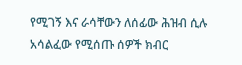የሚገኝ እና ራሳቸውን ለሰፊው ሕዝብ ሲሉ አሳልፈው የሚሰጡ ሰዎች ክብር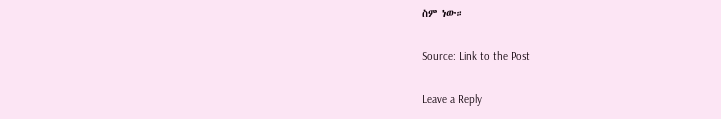ስም ነው።

Source: Link to the Post

Leave a Reply